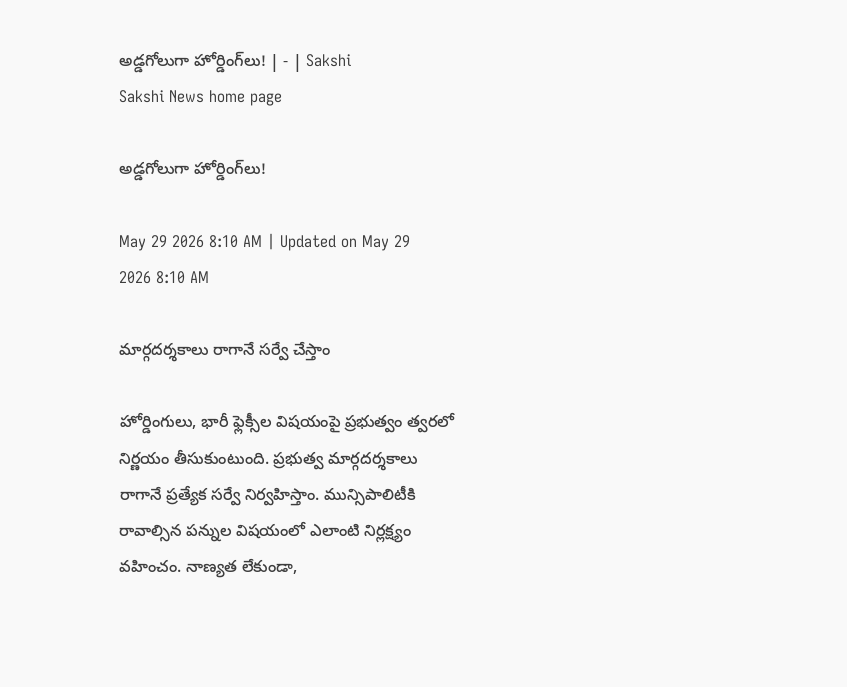అడ్డగోలుగా హోర్డింగ్‌లు! | - | Sakshi
Sakshi News home page

అడ్డగోలుగా హోర్డింగ్‌లు!

May 29 2026 8:10 AM | Updated on May 29 2026 8:10 AM

మార్గదర్శకాలు రాగానే సర్వే చేస్తాం

హోర్డింగులు, భారీ ఫ్లెక్సీల విషయంపై ప్రభుత్వం త్వరలో నిర్ణయం తీసుకుంటుంది. ప్రభుత్వ మార్గదర్శకాలు రాగానే ప్రత్యేక సర్వే నిర్వహిస్తాం. మున్సిపాలిటీకి రావాల్సిన పన్నుల విషయంలో ఎలాంటి నిర్లక్ష్యం వహించం. నాణ్యత లేకుండా,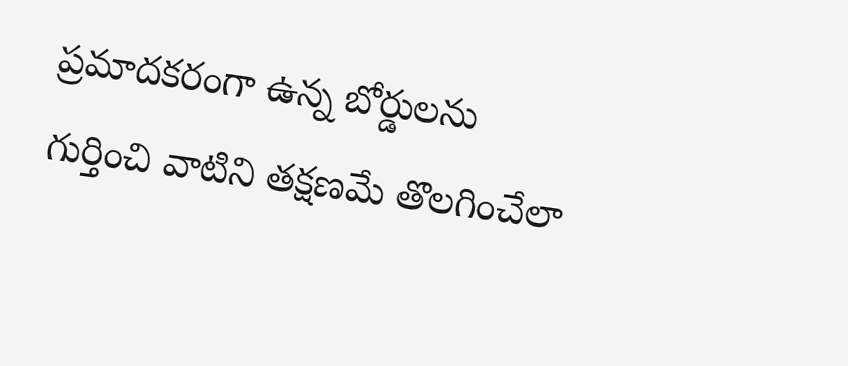ప్రమాదకరంగా ఉన్న బోర్డులను గుర్తించి వాటిని తక్షణమే తొలగించేలా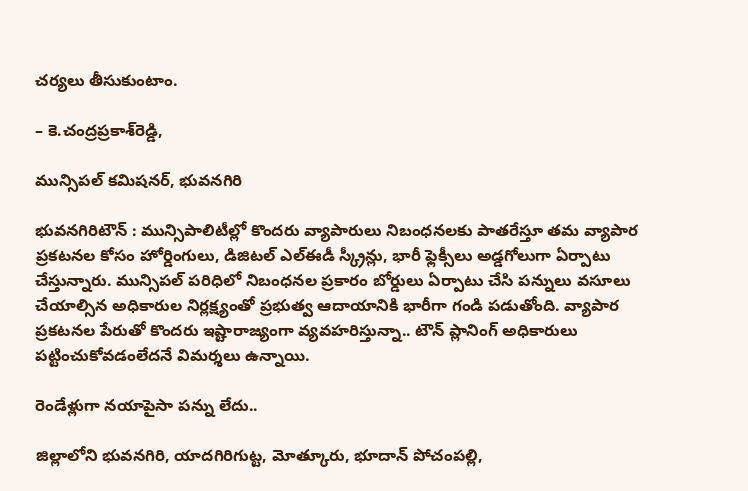చర్యలు తీసుకుంటాం.

– కె.చంద్రప్రకాశ్‌రెడ్డి,

మున్సిపల్‌ కమిషనర్‌, భువనగిరి

భువనగిరిటౌన్‌ : మున్సిపాలిటీల్లో కొందరు వ్యాపారులు నిబంధనలకు పాతరేస్తూ తమ వ్యాపార ప్రకటనల కోసం హోర్డింగులు, డిజిటల్‌ ఎల్‌ఈడీ స్క్రీన్లు, భారీ ఫ్లెక్సీలు అడ్డగోలుగా ఏర్పాటు చేస్తున్నారు. మున్సిపల్‌ పరిధిలో నిబంధనల ప్రకారం బోర్డులు ఏర్పాటు చేసి పన్నులు వసూలు చేయాల్సిన అధికారుల నిర్లక్ష్యంతో ప్రభుత్వ ఆదాయానికి భారీగా గండి పడుతోంది. వ్యాపార ప్రకటనల పేరుతో కొందరు ఇష్టారాజ్యంగా వ్యవహరిస్తున్నా.. టౌన్‌ ప్లానింగ్‌ అధికారులు పట్టించుకోవడంలేదనే విమర్శలు ఉన్నాయి.

రెండేళ్లుగా నయాపైసా పన్ను లేదు..

జిల్లాలోని భువనగిరి, యాదగిరిగుట్ట, మోత్కూరు, భూదాన్‌ పోచంపల్లి,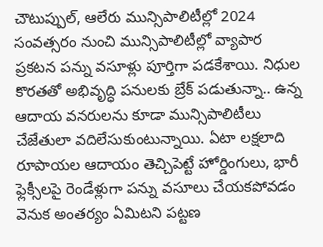చౌటుప్పుల్‌, ఆలేరు మున్సిపాలిటీల్లో 2024 సంవత్సరం నుంచి మున్సిపాలిటీల్లో వ్యాపార ప్రకటన పన్ను వసూళ్లు పూర్తిగా పడకేశాయి. నిధుల కొరతతో అభివృద్ధి పనులకు బ్రేక్‌ పడుతున్నా.. ఉన్న ఆదాయ వనరులను కూడా మున్సిపాలిటీలు చేజేతులా వదిలేసుకుంటున్నాయి. ఏటా లక్షలాది రూపాయల ఆదాయం తెచ్చిపెట్టే హోర్డింగులు, భారీ ఫ్లెక్సీలపై రెండేళ్లుగా పన్ను వసూలు చేయకపోవడం వెనుక అంతర్యం ఏమిటని పట్టణ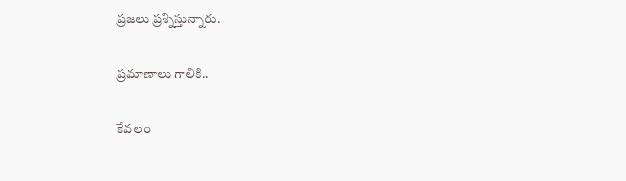ప్రజలు ప్రశ్నిస్తున్నారు.

ప్రమాణాలు గాలికి..

కేవలం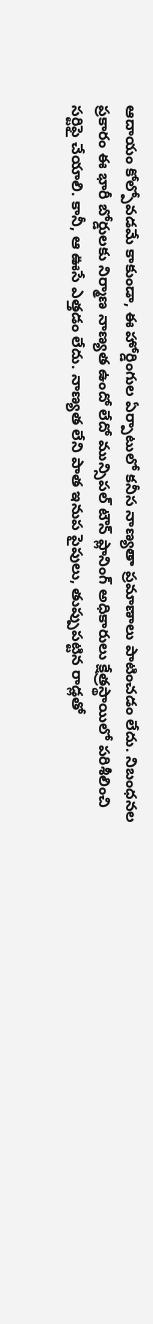ఆదాయం కోల్పోవడమే కాకుండా, ఈ హోర్డింగుల ఏర్పాటులో కనీస నాణ్యతా ప్రమాణాలు పాటించడం లేదు. నిబంధనల ప్రకారం ఈ భారీ బోర్డులకు నిర్మాణ నాణ్యత ఉందో లేదో మున్సిపల్‌ టౌన్‌ ప్లానింగ్‌ అధికారులు క్షేత్రస్థాయిలో పరిశీలించి సర్టిఫై చేయాలి. కానీ, ఆ ఊసే ఎత్తడం లేదు. నాణ్యత లేని పాత ఇనుప పైపులు, తుప్పుపట్టిన రాడ్లతో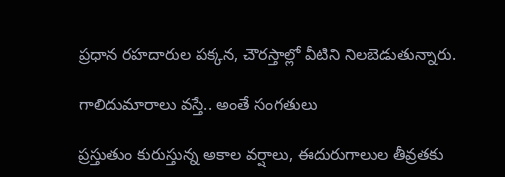ప్రధాన రహదారుల పక్కన, చౌరస్తాల్లో వీటిని నిలబెడుతున్నారు.

గాలిదుమారాలు వస్తే.. అంతే సంగతులు

ప్రస్తుతుం కురుస్తున్న అకాల వర్షాలు, ఈదురుగాలుల తీవ్రతకు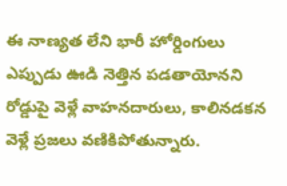ఈ నాణ్యత లేని భారీ హోర్డింగులు ఎప్పుడు ఊడి నెత్తిన పడతాయోనని రోడ్డుపై వెళ్లే వాహనదారులు, కాలినడకన వెళ్లే ప్రజలు వణికిపోతున్నారు.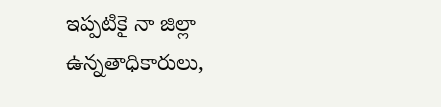ఇప్పటికై నా జిల్లా ఉన్నతాధికారులు,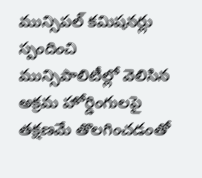మున్సిపల్‌ కమిషనర్లు స్పందించి మున్సిపాలిటీల్లో వెలిసిన అక్రమ హోర్డింగులపై తక్షణమే తొలగించడంతో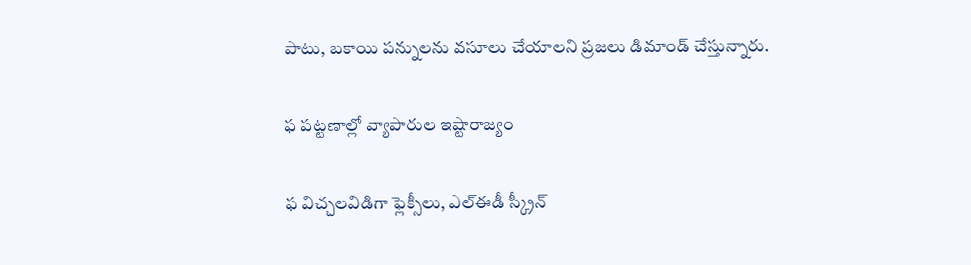పాటు, బకాయి పన్నులను వసూలు చేయాలని ప్రజలు డిమాండ్‌ చేస్తున్నారు.

ఫ పట్టణాల్లో వ్యాపారుల ఇష్టారాజ్యం

ఫ విచ్చలవిడిగా ఫ్లెక్సీలు, ఎల్‌ఈడీ స్క్రీన్‌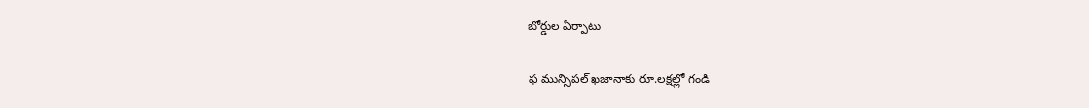బోర్డుల ఏర్పాటు

ఫ మున్సిపల్‌ ఖజానాకు రూ.లక్షల్లో గండి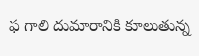ఫ గాలి దుమారానికి కూలుతున్న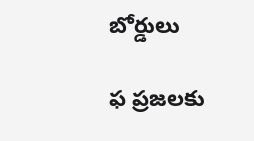బోర్డులు

ఫ ప్రజలకు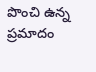పొంచి ఉన్న ప్రమాదం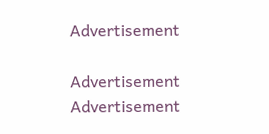Advertisement

Advertisement
Advertisement